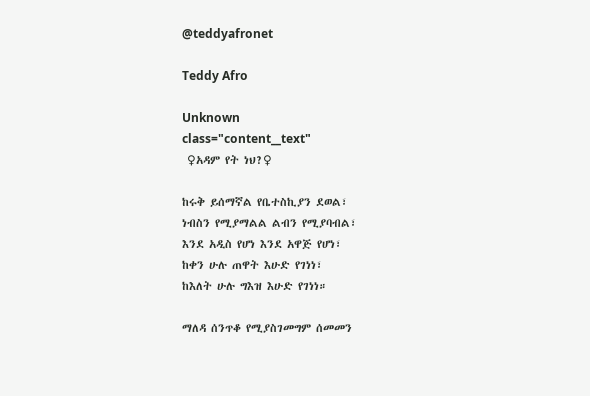@teddyafronet

Teddy Afro

Unknown
class="content__text"
 ♀አዳም የት ነህ?♀

ከሩቅ ይሰማኛል የቤተስኪያን ደወል፣
ነብስን የሚያማልል ልብን የሚያባብል፣
እንደ አዲስ የሆነ እንደ አዋጅ የሆነ፣
ከቀን ሁሉ ጠዋት እሁድ የገነነ፣
ከእለት ሁሉ ግእዝ እሁድ የገነነ።

ማለዳ ሰንጥቆ የሚያስገመግም ሰመመን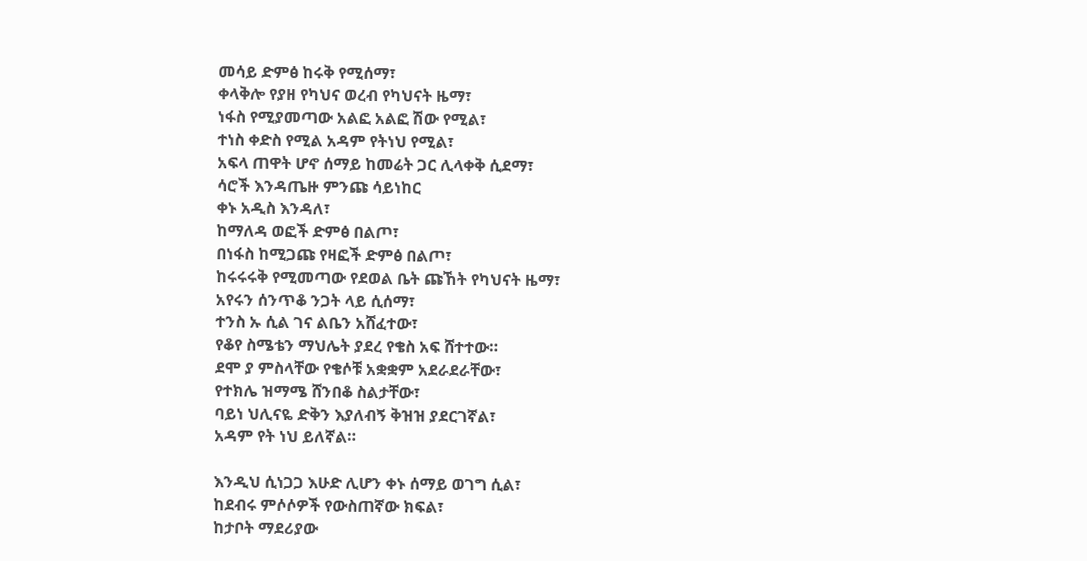መሳይ ድምፅ ከሩቅ የሚሰማ፣
ቀላቅሎ የያዘ የካህና ወረብ የካህናት ዜማ፣
ነፋስ የሚያመጣው አልፎ አልፎ ሽው የሚል፣
ተነስ ቀድስ የሚል አዳም የትነህ የሚል፣
አፍላ ጠዋት ሆኖ ሰማይ ከመሬት ጋር ሊላቀቅ ሲደማ፣
ሳሮች እንዳጤዙ ምንጩ ሳይነከር
ቀኑ አዲስ እንዳለ፣
ከማለዳ ወፎች ድምፅ በልጦ፣
በነፋስ ከሚጋጩ የዛፎች ድምፅ በልጦ፣
ከሩሩሩቅ የሚመጣው የደወል ቤት ጩኸት የካህናት ዜማ፣
አየሩን ሰንጥቆ ንጋት ላይ ሲሰማ፣
ተንስ ኡ ሲል ገና ልቤን አሸፈተው፣
የቆየ ስሜቴን ማህሌት ያደረ የቄስ አፍ ሸተተው።
ደሞ ያ ምስላቸው የቄሶቹ አቋቋም አደራደራቸው፣
የተክሌ ዝማሜ ሸንበቆ ስልታቸው፣
ባይነ ህሊናዬ ድቅን እያለብኝ ቅዝዝ ያደርገኛል፣
አዳም የት ነህ ይለኛል።

እንዲህ ሲነጋጋ እሁድ ሊሆን ቀኑ ሰማይ ወገግ ሲል፣
ከደብሩ ምሶሶዎች የውስጠኛው ክፍል፣
ከታቦት ማደሪያው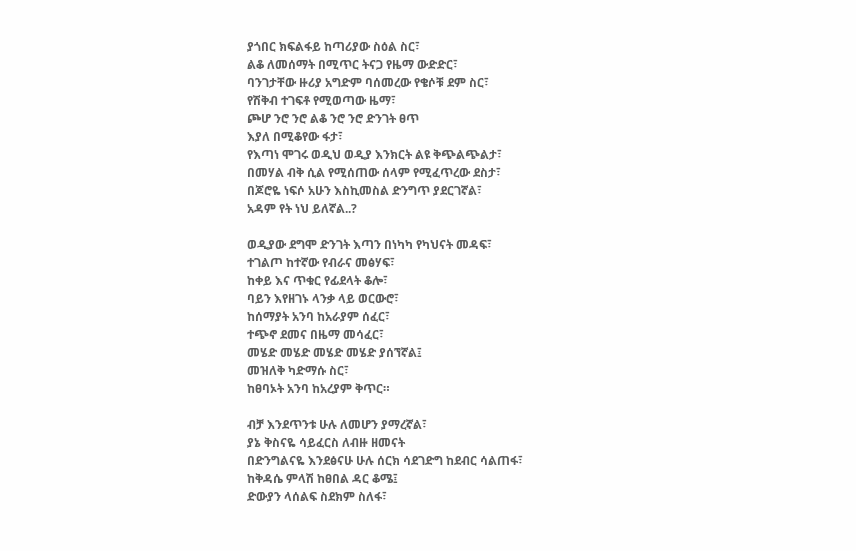ያጎበር ክፍልፋይ ከጣሪያው ስዕል ስር፣
ልቆ ለመሰማት በሚጥር ትናጋ የዜማ ውድድር፣
ባንገታቸው ዙሪያ አግድም ባሰመረው የቄሶቹ ደም ስር፣
የሽቅብ ተገፍቶ የሚወጣው ዜማ፣
ጮሆ ንሮ ንሮ ልቆ ንሮ ንሮ ድንገት ፀጥ
እያለ በሚቆየው ፋታ፣
የእጣነ ሞገሩ ወዲህ ወዲያ እንክርት ልዩ ቅጭልጭልታ፣
በመሃል ብቅ ሲል የሚሰጠው ሰላም የሚፈጥረው ደስታ፣
በጆሮዬ ነፍሶ አሁን እስኪመስል ድንግጥ ያደርገኛል፣
አዳም የት ነህ ይለኛል..?

ወዲያው ደግሞ ድንገት እጣን በነካካ የካህናት መዳፍ፣
ተገልጦ ከተኛው የብራና መፅሃፍ፣
ከቀይ እና ጥቁር የፊደላት ቆሎ፣
ባይን እየዘገኑ ላንቃ ላይ ወርውሮ፣
ከሰማያት አንባ ከአራያም ሰፈር፣
ተጭኖ ደመና በዜማ መሳፈር፣
መሄድ መሄድ መሄድ መሄድ ያሰኘኛል፤
መዝለቅ ካድማሱ ስር፣
ከፀባኦት አንባ ከአረያም ቅጥር።

ብቻ እንደጥንቱ ሁሉ ለመሆን ያማረኛል፣
ያኔ ቅስናዬ ሳይፈርስ ለብዙ ዘመናት
በድንግልናዬ እንደፅናሁ ሁሉ ሰርክ ሳደገድግ ከደብር ሳልጠፋ፣
ከቅዳሴ ምላሽ ከፀበል ዳር ቆሜ፤
ድውያን ላሰልፍ ስደክም ስለፋ፣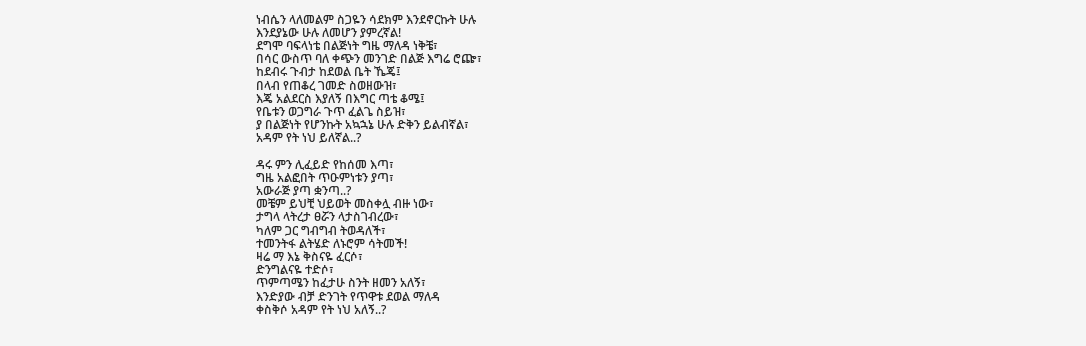ነብሴን ላለመልም ስጋዬን ሳደክም እንደኖርኩት ሁሉ
እንደያኔው ሁሉ ለመሆን ያምረኛል!
ደግሞ ባፍላነቴ በልጅነት ግዜ ማለዳ ነቅቼ፣
በሳር ውስጥ ባለ ቀጭን መንገድ በልጅ እግሬ ሮጬ፣
ከደብሩ ጉብታ ከደወል ቤት ኼጄ፤
በላብ የጠቆረ ገመድ ስወዘውዝ፣
እጄ አልደርስ እያለኝ በእግር ጣቴ ቆሜ፤
የቤቱን ወጋግራ ጉጥ ፈልጌ ስይዝ፣
ያ በልጅነት የሆንኩት አኳኋኔ ሁሉ ድቅን ይልብኛል፣
አዳም የት ነህ ይለኛል..?

ዳሩ ምን ሊፈይድ የከሰመ እጣ፣
ግዜ አልፎበት ጥዑምነቱን ያጣ፣
አውራጅ ያጣ ቋንጣ..?
መቼም ይህቺ ህይወት መስቀሏ ብዙ ነው፣
ታግላ ላትረታ ፀሯን ላታስገብረው፣
ካለም ጋር ግብግብ ትወዳለች፣
ተመንትፋ ልትሄድ ለኑሮም ሳትመች!
ዛሬ ማ እኔ ቅስናዬ ፈርሶ፣
ድንግልናዬ ተድሶ፣
ጥምጣሜን ከፈታሁ ስንት ዘመን አለኝ፣
እንድያው ብቻ ድንገት የጥዋቱ ደወል ማለዳ
ቀስቅሶ አዳም የት ነህ አለኝ..?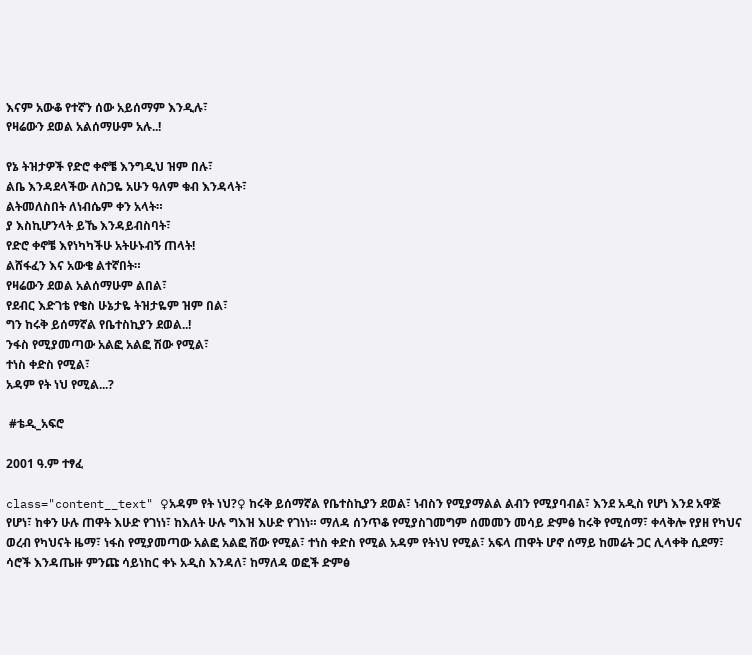እናም አውቆ የተኛን ሰው አይሰማም እንዲሉ፣
የዛሬውን ደወል አልሰማሁም አሉ..!

የኔ ትዝታዎች የድሮ ቀኖቼ እንግዲህ ዝም በሉ፣
ልቤ እንዳደላችው ለስጋዬ አሁን ዓለም ቁብ እንዳላት፣
ልትመለስበት ለነብሴም ቀን አላት።
ያ እስኪሆንላት ይኼ እንዳይብስባት፣
የድሮ ቀኖቼ እየነካካችሁ አትሁኑብኝ ጠላት!
ልሸፋፈን እና አውቄ ልተኛበት።
የዛሬውን ደወል አልሰማሁም ልበል፣
የደብር እድገቴ የቄስ ሁኔታዬ ትዝታዬም ዝም በል፣
ግን ከሩቅ ይሰማኛል የቤተስኪያን ደወል..!
ንፋስ የሚያመጣው አልፎ አልፎ ሽው የሚል፣
ተነስ ቀድስ የሚል፣
አዳም የት ነህ የሚል...?

 #ቴዲ_አፍሮ

2001 ዓ.ም ተፃፈ

class="content__text" ♀አዳም የት ነህ?♀ ከሩቅ ይሰማኛል የቤተስኪያን ደወል፣ ነብስን የሚያማልል ልብን የሚያባብል፣ እንደ አዲስ የሆነ እንደ አዋጅ የሆነ፣ ከቀን ሁሉ ጠዋት እሁድ የገነነ፣ ከእለት ሁሉ ግእዝ እሁድ የገነነ። ማለዳ ሰንጥቆ የሚያስገመግም ሰመመን መሳይ ድምፅ ከሩቅ የሚሰማ፣ ቀላቅሎ የያዘ የካህና ወረብ የካህናት ዜማ፣ ነፋስ የሚያመጣው አልፎ አልፎ ሽው የሚል፣ ተነስ ቀድስ የሚል አዳም የትነህ የሚል፣ አፍላ ጠዋት ሆኖ ሰማይ ከመሬት ጋር ሊላቀቅ ሲደማ፣ ሳሮች እንዳጤዙ ምንጩ ሳይነከር ቀኑ አዲስ እንዳለ፣ ከማለዳ ወፎች ድምፅ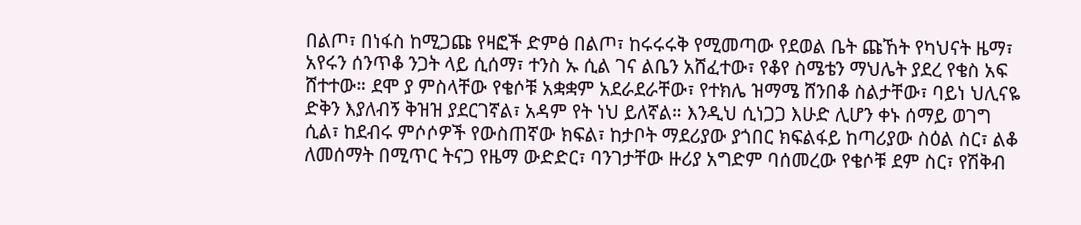በልጦ፣ በነፋስ ከሚጋጩ የዛፎች ድምፅ በልጦ፣ ከሩሩሩቅ የሚመጣው የደወል ቤት ጩኸት የካህናት ዜማ፣ አየሩን ሰንጥቆ ንጋት ላይ ሲሰማ፣ ተንስ ኡ ሲል ገና ልቤን አሸፈተው፣ የቆየ ስሜቴን ማህሌት ያደረ የቄስ አፍ ሸተተው። ደሞ ያ ምስላቸው የቄሶቹ አቋቋም አደራደራቸው፣ የተክሌ ዝማሜ ሸንበቆ ስልታቸው፣ ባይነ ህሊናዬ ድቅን እያለብኝ ቅዝዝ ያደርገኛል፣ አዳም የት ነህ ይለኛል። እንዲህ ሲነጋጋ እሁድ ሊሆን ቀኑ ሰማይ ወገግ ሲል፣ ከደብሩ ምሶሶዎች የውስጠኛው ክፍል፣ ከታቦት ማደሪያው ያጎበር ክፍልፋይ ከጣሪያው ስዕል ስር፣ ልቆ ለመሰማት በሚጥር ትናጋ የዜማ ውድድር፣ ባንገታቸው ዙሪያ አግድም ባሰመረው የቄሶቹ ደም ስር፣ የሽቅብ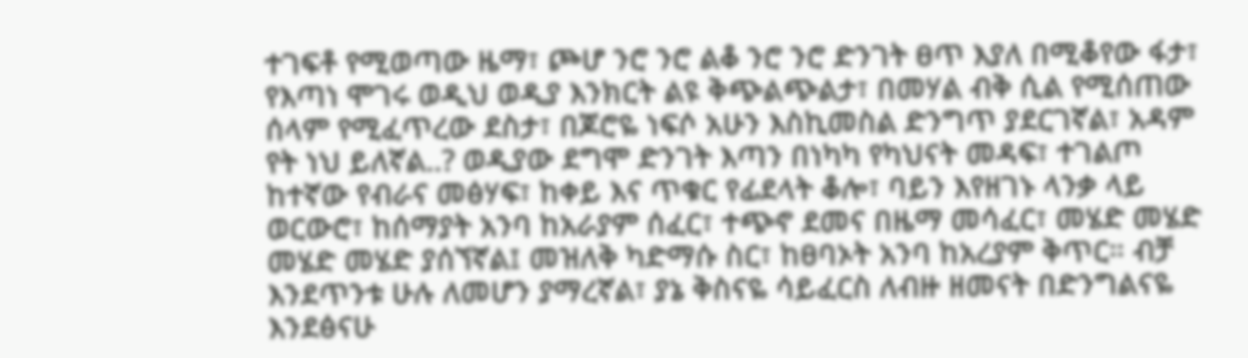ተገፍቶ የሚወጣው ዜማ፣ ጮሆ ንሮ ንሮ ልቆ ንሮ ንሮ ድንገት ፀጥ እያለ በሚቆየው ፋታ፣ የእጣነ ሞገሩ ወዲህ ወዲያ እንክርት ልዩ ቅጭልጭልታ፣ በመሃል ብቅ ሲል የሚሰጠው ሰላም የሚፈጥረው ደስታ፣ በጆሮዬ ነፍሶ አሁን እስኪመስል ድንግጥ ያደርገኛል፣ አዳም የት ነህ ይለኛል..? ወዲያው ደግሞ ድንገት እጣን በነካካ የካህናት መዳፍ፣ ተገልጦ ከተኛው የብራና መፅሃፍ፣ ከቀይ እና ጥቁር የፊደላት ቆሎ፣ ባይን እየዘገኑ ላንቃ ላይ ወርውሮ፣ ከሰማያት አንባ ከአራያም ሰፈር፣ ተጭኖ ደመና በዜማ መሳፈር፣ መሄድ መሄድ መሄድ መሄድ ያሰኘኛል፤ መዝለቅ ካድማሱ ስር፣ ከፀባኦት አንባ ከአረያም ቅጥር። ብቻ እንደጥንቱ ሁሉ ለመሆን ያማረኛል፣ ያኔ ቅስናዬ ሳይፈርስ ለብዙ ዘመናት በድንግልናዬ እንደፅናሁ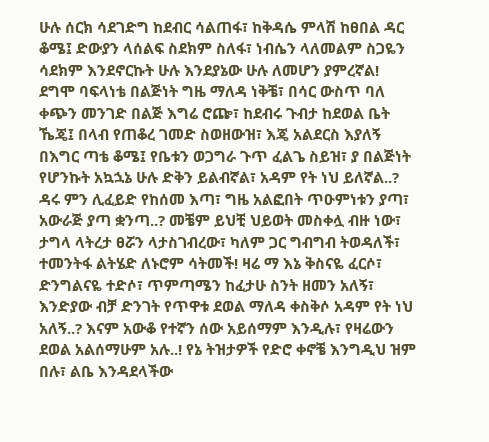ሁሉ ሰርክ ሳደገድግ ከደብር ሳልጠፋ፣ ከቅዳሴ ምላሽ ከፀበል ዳር ቆሜ፤ ድውያን ላሰልፍ ስደክም ስለፋ፣ ነብሴን ላለመልም ስጋዬን ሳደክም እንደኖርኩት ሁሉ እንደያኔው ሁሉ ለመሆን ያምረኛል! ደግሞ ባፍላነቴ በልጅነት ግዜ ማለዳ ነቅቼ፣ በሳር ውስጥ ባለ ቀጭን መንገድ በልጅ እግሬ ሮጬ፣ ከደብሩ ጉብታ ከደወል ቤት ኼጄ፤ በላብ የጠቆረ ገመድ ስወዘውዝ፣ እጄ አልደርስ እያለኝ በእግር ጣቴ ቆሜ፤ የቤቱን ወጋግራ ጉጥ ፈልጌ ስይዝ፣ ያ በልጅነት የሆንኩት አኳኋኔ ሁሉ ድቅን ይልብኛል፣ አዳም የት ነህ ይለኛል..? ዳሩ ምን ሊፈይድ የከሰመ እጣ፣ ግዜ አልፎበት ጥዑምነቱን ያጣ፣ አውራጅ ያጣ ቋንጣ..? መቼም ይህቺ ህይወት መስቀሏ ብዙ ነው፣ ታግላ ላትረታ ፀሯን ላታስገብረው፣ ካለም ጋር ግብግብ ትወዳለች፣ ተመንትፋ ልትሄድ ለኑሮም ሳትመች! ዛሬ ማ እኔ ቅስናዬ ፈርሶ፣ ድንግልናዬ ተድሶ፣ ጥምጣሜን ከፈታሁ ስንት ዘመን አለኝ፣ እንድያው ብቻ ድንገት የጥዋቱ ደወል ማለዳ ቀስቅሶ አዳም የት ነህ አለኝ..? እናም አውቆ የተኛን ሰው አይሰማም እንዲሉ፣ የዛሬውን ደወል አልሰማሁም አሉ..! የኔ ትዝታዎች የድሮ ቀኖቼ እንግዲህ ዝም በሉ፣ ልቤ እንዳደላችው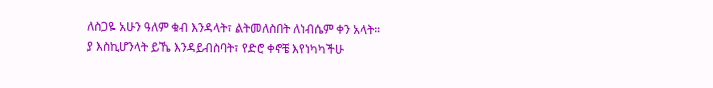ለስጋዬ አሁን ዓለም ቁብ እንዳላት፣ ልትመለስበት ለነብሴም ቀን አላት። ያ እስኪሆንላት ይኼ እንዳይብስባት፣ የድሮ ቀኖቼ እየነካካችሁ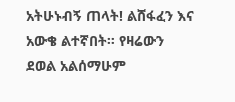አትሁኑብኝ ጠላት! ልሸፋፈን እና አውቄ ልተኛበት። የዛሬውን ደወል አልሰማሁም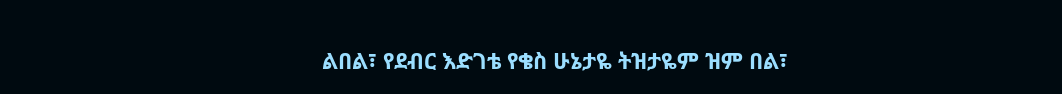ልበል፣ የደብር እድገቴ የቄስ ሁኔታዬ ትዝታዬም ዝም በል፣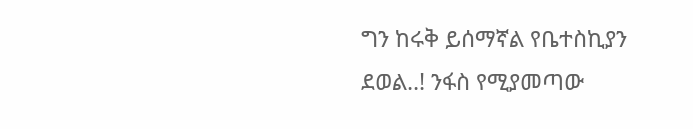ግን ከሩቅ ይሰማኛል የቤተስኪያን ደወል..! ንፋስ የሚያመጣው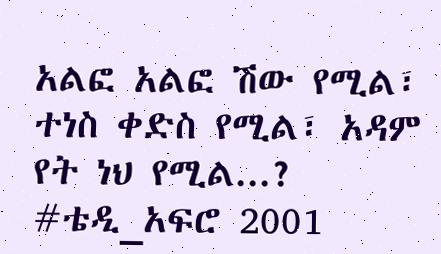አልፎ አልፎ ሽው የሚል፣ ተነስ ቀድስ የሚል፣ አዳም የት ነህ የሚል...? #ቴዲ_አፍሮ 2001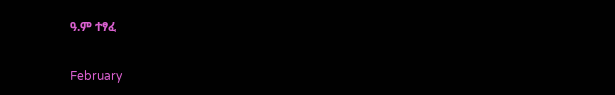ዓ.ም ተፃፈ

February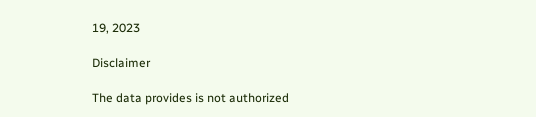19, 2023

Disclaimer

The data provides is not authorized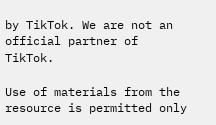by TikTok. We are not an official partner of TikTok.

Use of materials from the resource is permitted only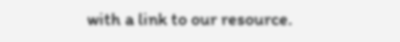with a link to our resource.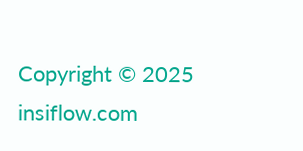Copyright © 2025 insiflow.com